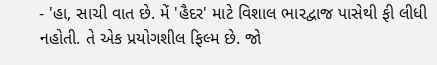- 'હા, સાચી વાત છે. મેં 'હૈદર' માટે વિશાલ ભારદ્વાજ પાસેથી ફી લીધી નહોતી. તે એક પ્રયોગશીલ ફિલ્મ છે. જો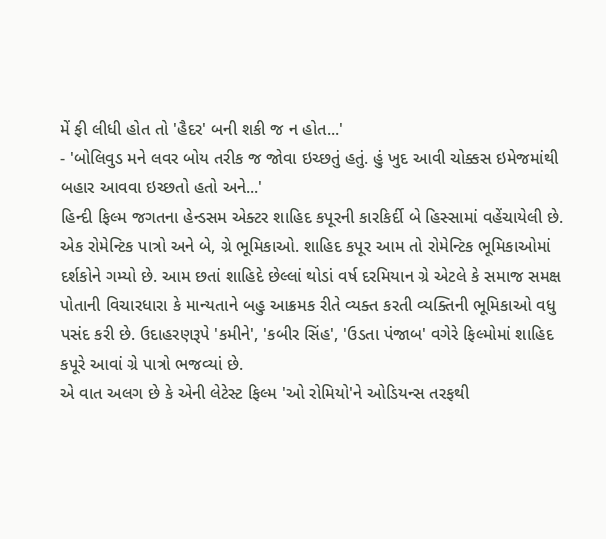મેં ફી લીધી હોત તો 'હૈદર' બની શકી જ ન હોત...'
- 'બોલિવુડ મને લવર બોય તરીક જ જોવા ઇચ્છતું હતું. હું ખુદ આવી ચોક્કસ ઇમેજમાંથી બહાર આવવા ઇચ્છતો હતો અને...'
હિન્દી ફિલ્મ જગતના હેન્ડસમ એક્ટર શાહિદ કપૂરની કારકિર્દી બે હિસ્સામાં વહેંચાયેલી છે. એક રોમેન્ટિક પાત્રો અને બે, ગ્રે ભૂમિકાઓ. શાહિદ કપૂર આમ તો રોમેન્ટિક ભૂમિકાઓમાં દર્શકોને ગમ્યો છે. આમ છતાં શાહિદે છેલ્લાં થોડાં વર્ષ દરમિયાન ગ્રે એટલે કે સમાજ સમક્ષ પોતાની વિચારધારા કે માન્યતાને બહુ આક્રમક રીતે વ્યક્ત કરતી વ્યક્તિની ભૂમિકાઓ વધુ પસંદ કરી છે. ઉદાહરણરૂપે 'કમીને', 'કબીર સિંહ', 'ઉડતા પંજાબ' વગેરે ફિલ્મોમાં શાહિદ કપૂરે આવાં ગ્રે પાત્રો ભજવ્યાં છે.
એ વાત અલગ છે કે એની લેટેસ્ટ ફિલ્મ 'ઓ રોમિયો'ને ઓડિયન્સ તરફથી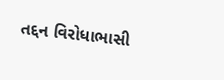તદ્દન વિરોધાભાસી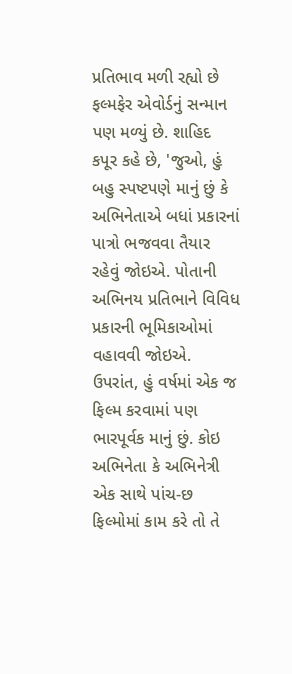પ્રતિભાવ મળી રહ્યો છે ફલ્મફેર એવોર્ડનું સન્માન પણ મળ્યું છે. શાહિદ કપૂર કહે છે, 'જુઓ, હું બહુ સ્પષ્ટપણે માનું છું કે અભિનેતાએ બધાં પ્રકારનાં પાત્રો ભજવવા તૈયાર રહેવું જોઇએ. પોતાની અભિનય પ્રતિભાને વિવિધ પ્રકારની ભૂમિકાઓમાં વહાવવી જોઇએ. ઉપરાંત, હું વર્ષમાં એક જ ફિલ્મ કરવામાં પણ ભારપૂર્વક માનું છું. કોઇ અભિનેતા કે અભિનેત્રી એક સાથે પાંચ-છ ફિલ્મોમાં કામ કરે તો તે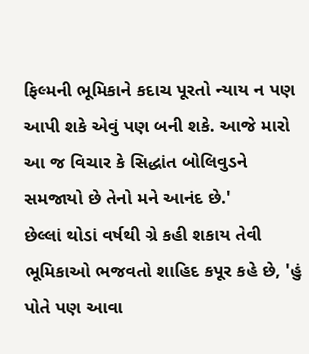ફિલ્મની ભૂમિકાને કદાચ પૂરતો ન્યાય ન પણ આપી શકે એવું પણ બની શકે. આજે મારો આ જ વિચાર કે સિદ્ધાંત બોલિવુડને સમજાયો છે તેનો મને આનંદ છે.'
છેલ્લાં થોડાં વર્ષથી ગ્રે કહી શકાય તેવી ભૂમિકાઓ ભજવતો શાહિદ કપૂર કહે છે, 'હું પોતે પણ આવા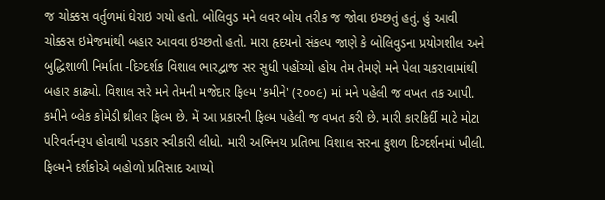જ ચોક્કસ વર્તુળમાં ઘેરાઇ ગયો હતો. બોલિવુડ મને લવર બોય તરીક જ જોવા ઇચ્છતું હતું. હું આવી ચોક્કસ ઇમેજમાંથી બહાર આવવા ઇચ્છતો હતો. મારા હૃદયનો સંકલ્પ જાણે કે બોલિવુડના પ્રયોગશીલ અને બુદ્ધિશાળી નિર્માતા -દિગ્દર્શક વિશાલ ભારદ્વાજ સર સુધી પહોંચ્યો હોય તેમ તેમણે મને પેલા ચકરાવામાંથી બહાર કાઢ્યો. વિશાલ સરે મને તેમની મજેદાર ફિલ્મ 'કમીને' (૨૦૦૯) માં મને પહેલી જ વખત તક આપી. કમીને બ્લેક કોમેડી થ્રીલર ફિલ્મ છે. મેં આ પ્રકારની ફિલ્મ પહેલી જ વખત કરી છે. મારી કારકિર્દી માટે મોટા પરિવર્તનરૂપ હોવાથી પડકાર સ્વીકારી લીધો. મારી અભિનય પ્રતિભા વિશાલ સરના કુશળ દિગ્દર્શનમાં ખીલી. ફિલ્મને દર્શકોએ બહોળો પ્રતિસાદ આપ્યો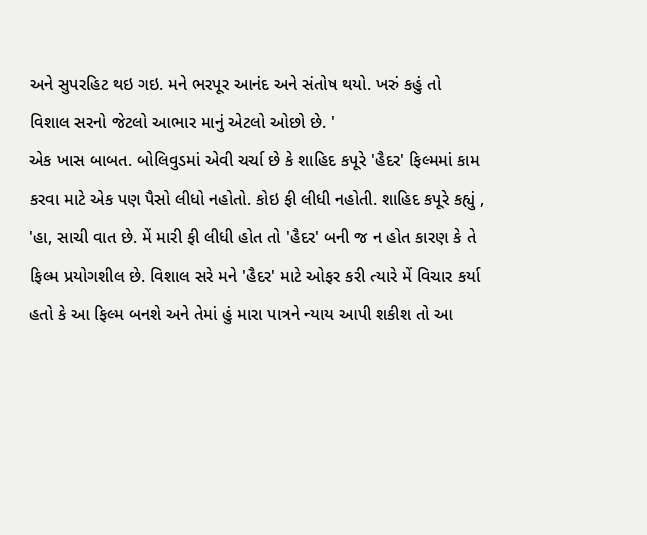અને સુપરહિટ થઇ ગઇ. મને ભરપૂર આનંદ અને સંતોષ થયો. ખરું કહું તો વિશાલ સરનો જેટલો આભાર માનું એટલો ઓછો છે. '
એક ખાસ બાબત. બોલિવુડમાં એવી ચર્ચા છે કે શાહિદ કપૂરે 'હૈદર' ફિલ્મમાં કામ કરવા માટે એક પણ પૈસો લીધો નહોતો. કોઇ ફી લીધી નહોતી. શાહિદ કપૂરે કહ્યું , 'હા, સાચી વાત છે. મેં મારી ફી લીધી હોત તો 'હૈદર' બની જ ન હોત કારણ કે તે ફિલ્મ પ્રયોગશીલ છે. વિશાલ સરે મને 'હૈદર' માટે ઓફર કરી ત્યારે મેં વિચાર કર્યા હતો કે આ ફિલ્મ બનશે અને તેમાં હું મારા પાત્રને ન્યાય આપી શકીશ તો આ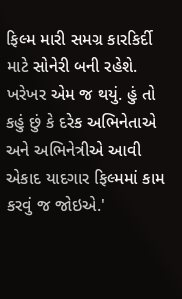ફિલ્મ મારી સમગ્ર કારકિર્દી માટે સોનેરી બની રહેશે. ખરેખર એમ જ થયું. હું તો કહું છું કે દરેક અભિનેતાએ અને અભિનેત્રીએ આવી એકાદ યાદગાર ફિલ્મમાં કામ કરવું જ જોઇએ.'